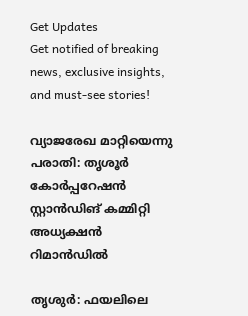Get Updates
Get notified of breaking news, exclusive insights, and must-see stories!

വ്യാജരേഖ മാറ്റിയെന്നു പരാതി: തൃശൂര്‍ കോര്‍പ്പറേഷന്‍ സ്റ്റാന്‍ഡിങ് കമ്മിറ്റി അധ്യക്ഷന്‍ റിമാന്‍ഡില്‍

തൃശുര്‍: ഫയലിലെ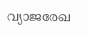വ്യാജരേഖ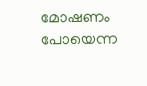മോഷണം പോയെന്ന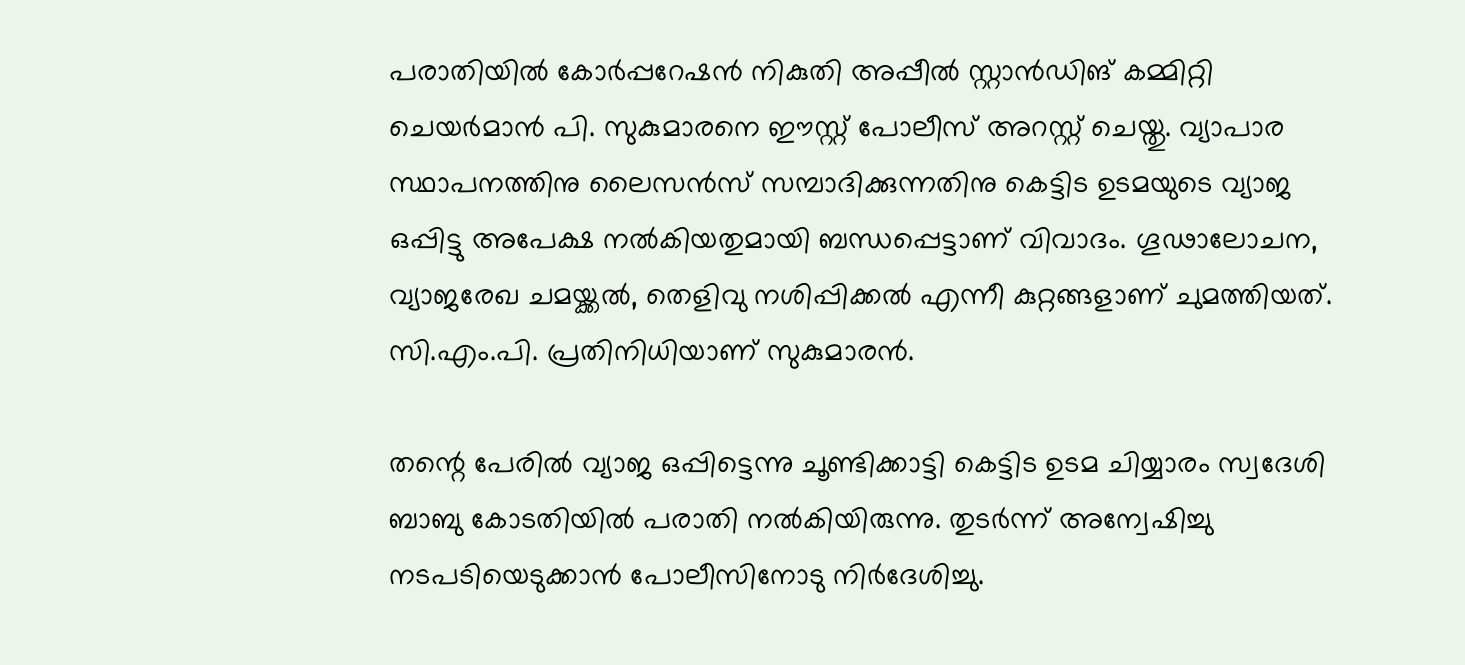പരാതിയില്‍ കോര്‍പ്പറേഷന്‍ നികുതി അപ്പീല്‍ സ്റ്റാന്‍ഡിങ് കമ്മിറ്റി ചെയര്‍മാന്‍ പി. സുകുമാരനെ ഈസ്റ്റ് പോലീസ് അറസ്റ്റ് ചെയ്തു. വ്യാപാര സ്ഥാപനത്തിനു ലൈസന്‍സ് സമ്പാദിക്കുന്നതിനു കെട്ടിട ഉടമയുടെ വ്യാജ ഒപ്പിട്ടു അപേക്ഷ നല്‍കിയതുമായി ബന്ധപ്പെട്ടാണ് വിവാദം. ഗൂഢാലോചന, വ്യാജരേഖ ചമയ്ക്കല്‍, തെളിവു നശിപ്പിക്കല്‍ എന്നീ കുറ്റങ്ങളാണ് ചുമത്തിയത്. സി.എം.പി. പ്രതിനിധിയാണ് സുകുമാരന്‍.

തന്റെ പേരില്‍ വ്യാജ ഒപ്പിട്ടെന്നു ചൂണ്ടിക്കാട്ടി കെട്ടിട ഉടമ ചിയ്യാരം സ്വദേശി ബാബു കോടതിയില്‍ പരാതി നല്‍കിയിരുന്നു. തുടര്‍ന്ന് അന്വേഷിച്ചു നടപടിയെടുക്കാന്‍ പോലീസിനോടു നിര്‍ദേശിച്ചു.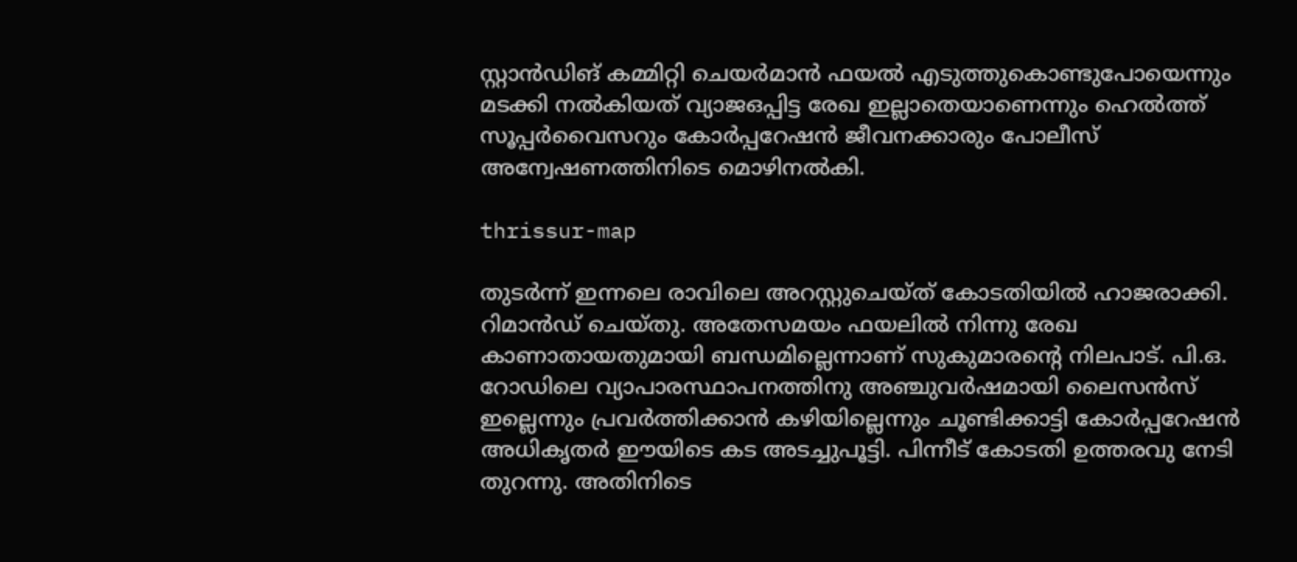സ്റ്റാന്‍ഡിങ് കമ്മിറ്റി ചെയര്‍മാന്‍ ഫയല്‍ എടുത്തുകൊണ്ടുപോയെന്നും മടക്കി നല്‍കിയത് വ്യാജഒപ്പിട്ട രേഖ ഇല്ലാതെയാണെന്നും ഹെല്‍ത്ത് സൂപ്പര്‍വൈസറും കോര്‍പ്പറേഷന്‍ ജീവനക്കാരും പോലീസ് അന്വേഷണത്തിനിടെ മൊഴിനല്‍കി.

thrissur-map

തുടര്‍ന്ന് ഇന്നലെ രാവിലെ അറസ്റ്റുചെയ്ത് കോടതിയില്‍ ഹാജരാക്കി. റിമാന്‍ഡ് ചെയ്തു. അതേസമയം ഫയലില്‍ നിന്നു രേഖ കാണാതായതുമായി ബന്ധമില്ലെന്നാണ് സുകുമാരന്റെ നിലപാട്. പി.ഒ. റോഡിലെ വ്യാപാരസ്ഥാപനത്തിനു അഞ്ചുവര്‍ഷമായി ലൈസന്‍സ് ഇല്ലെന്നും പ്രവര്‍ത്തിക്കാന്‍ കഴിയില്ലെന്നും ചൂണ്ടിക്കാട്ടി കോര്‍പ്പറേഷന്‍ അധികൃതര്‍ ഈയിടെ കട അടച്ചുപൂട്ടി. പിന്നീട് കോടതി ഉത്തരവു നേടി തുറന്നു. അതിനിടെ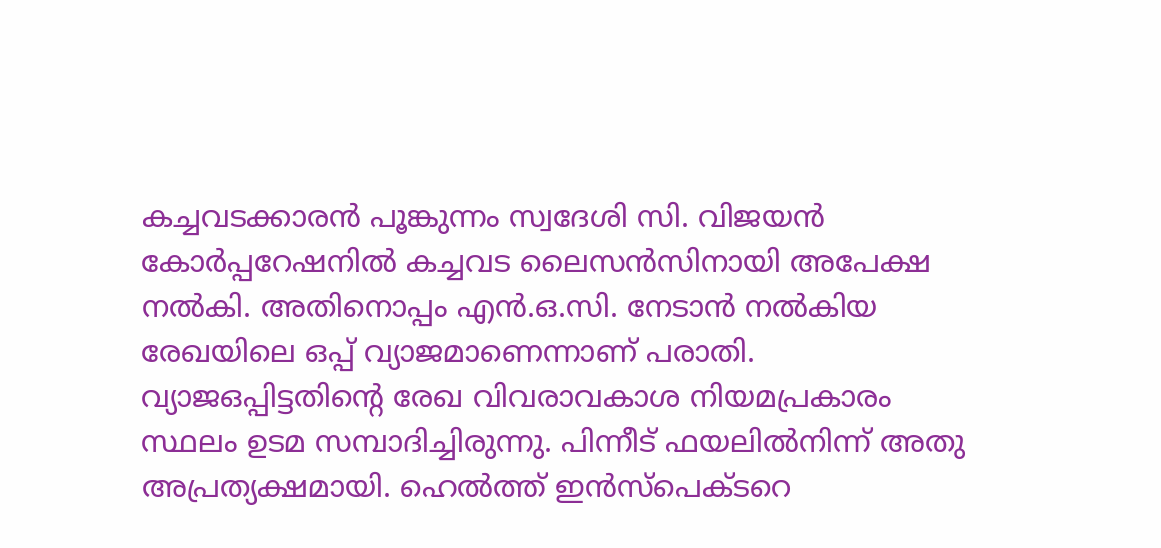കച്ചവടക്കാരന്‍ പൂങ്കുന്നം സ്വദേശി സി. വിജയന്‍ കോര്‍പ്പറേഷനില്‍ കച്ചവട ലൈസന്‍സിനായി അപേക്ഷ നല്‍കി. അതിനൊപ്പം എന്‍.ഒ.സി. നേടാന്‍ നല്‍കിയ രേഖയിലെ ഒപ്പ് വ്യാജമാണെന്നാണ് പരാതി. വ്യാജഒപ്പിട്ടതിന്റെ രേഖ വിവരാവകാശ നിയമപ്രകാരം സ്ഥലം ഉടമ സമ്പാദിച്ചിരുന്നു. പിന്നീട് ഫയലില്‍നിന്ന് അതു അപ്രത്യക്ഷമായി. ഹെല്‍ത്ത് ഇന്‍സ്‌പെക്ടറെ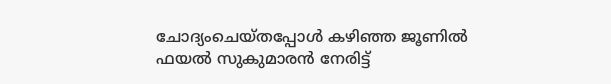ചോദ്യംചെയ്തപ്പോള്‍ കഴിഞ്ഞ ജൂണില്‍ ഫയല്‍ സുകുമാരന്‍ നേരിട്ട്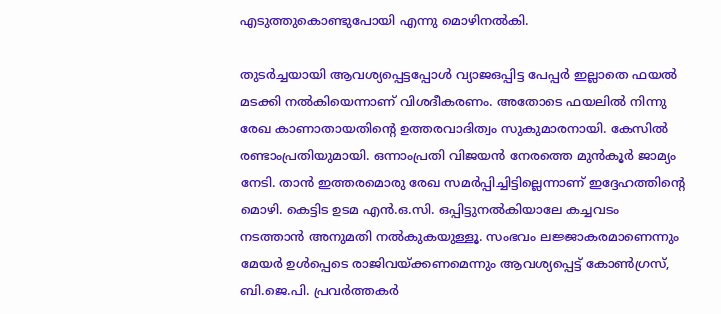എടുത്തുകൊണ്ടുപോയി എന്നു മൊഴിനല്‍കി.

തുടര്‍ച്ചയായി ആവശ്യപ്പെട്ടപ്പോള്‍ വ്യാജഒപ്പിട്ട പേപ്പര്‍ ഇല്ലാതെ ഫയല്‍ മടക്കി നല്‍കിയെന്നാണ് വിശദീകരണം. അതോടെ ഫയലില്‍ നിന്നു രേഖ കാണാതായതിന്റെ ഉത്തരവാദിത്വം സുകുമാരനായി. കേസില്‍ രണ്ടാംപ്രതിയുമായി. ഒന്നാംപ്രതി വിജയന്‍ നേരത്തെ മുന്‍കൂര്‍ ജാമ്യം നേടി. താന്‍ ഇത്തരമൊരു രേഖ സമര്‍പ്പിച്ചിട്ടില്ലെന്നാണ് ഇദ്ദേഹത്തിന്റെ മൊഴി. കെട്ടിട ഉടമ എന്‍.ഒ.സി. ഒപ്പിട്ടുനല്‍കിയാലേ കച്ചവടം നടത്താന്‍ അനുമതി നല്‍കുകയുള്ളൂ. സംഭവം ലജ്ജാകരമാണെന്നും മേയര്‍ ഉള്‍പ്പെടെ രാജിവയ്ക്കണമെന്നും ആവശ്യപ്പെട്ട് കോണ്‍ഗ്രസ്, ബി.ജെ.പി. പ്രവര്‍ത്തകര്‍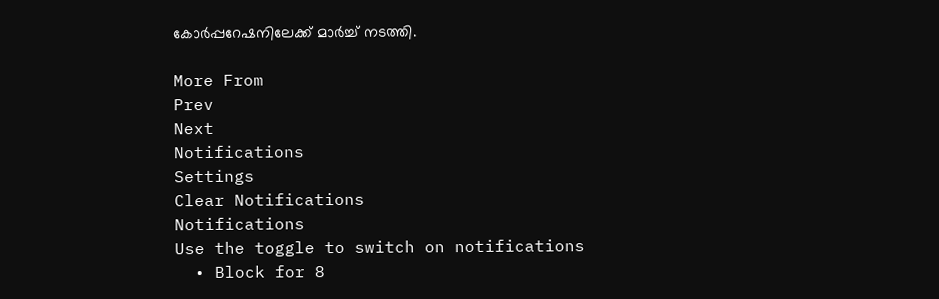കോര്‍പ്പറേഷനിലേക്ക് മാര്‍ച്ച് നടത്തി.

More From
Prev
Next
Notifications
Settings
Clear Notifications
Notifications
Use the toggle to switch on notifications
  • Block for 8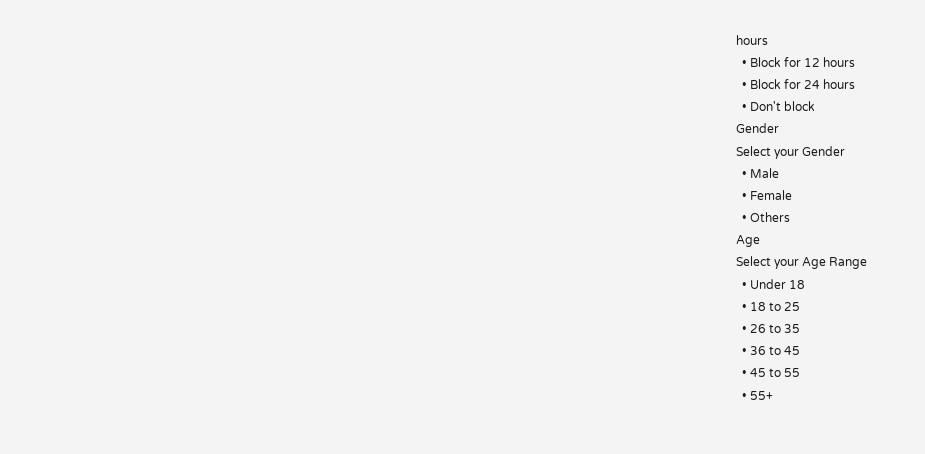hours
  • Block for 12 hours
  • Block for 24 hours
  • Don't block
Gender
Select your Gender
  • Male
  • Female
  • Others
Age
Select your Age Range
  • Under 18
  • 18 to 25
  • 26 to 35
  • 36 to 45
  • 45 to 55
  • 55+